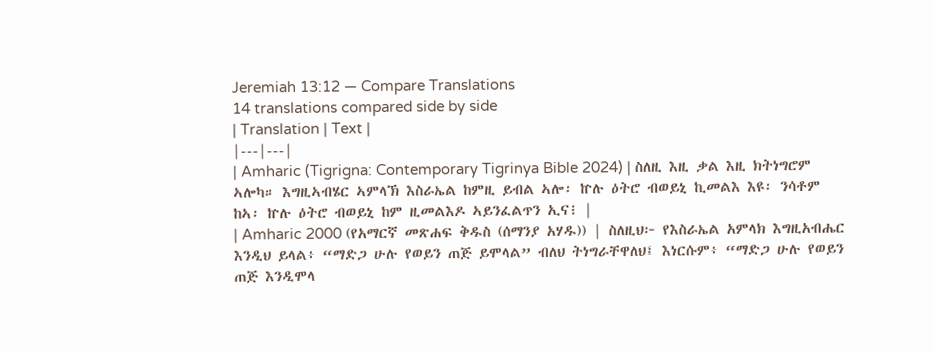Jeremiah 13:12 — Compare Translations
14 translations compared side by side
| Translation | Text |
|---|---|
| Amharic (Tigrigna: Contemporary Tigrinya Bible 2024) | ስለዚ እዚ ቃል እዚ ክትነግሮም ኣሎካ። እግዚኣብሄር ኣምላኽ እስራኤል ከምዚ ይብል ኣሎ፡ ኵሉ ዕትሮ ብወይኒ ኪመልእ እዩ፡ ንሳቶም ከኣ፡ ኵሉ ዕትሮ ብወይኒ ከም ዚመልእዶ ኣይንፈልጥን ኢና፧ |
| Amharic 2000 (የአማርኛ መጽሐፍ ቅዱስ (ሰማንያ አሃዱ)) | ስለዚህ፦ የእስራኤል አምላክ እግዚአብሔር እንዲህ ይላል፥ “ማድጋ ሁሉ የወይን ጠጅ ይሞላል” ብለህ ትነግራቸዋለህ፤ እነርሱም፥ “ማድጋ ሁሉ የወይን ጠጅ እንዲሞላ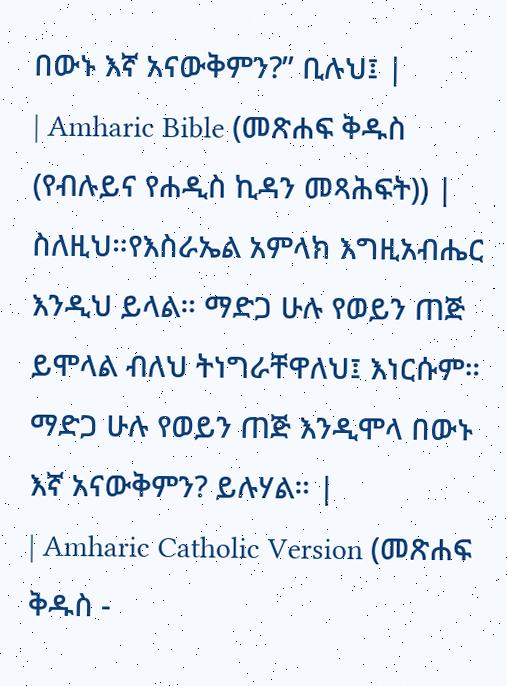በውኑ እኛ አናውቅምን?” ቢሉህ፤ |
| Amharic Bible (መጽሐፍ ቅዱስ (የብሉይና የሐዲስ ኪዳን መጻሕፍት)) | ስለዚህ።የእስራኤል አምላክ እግዚአብሔር እንዲህ ይላል። ማድጋ ሁሉ የወይን ጠጅ ይሞላል ብለህ ትነግራቸዋለህ፤ እነርሱም። ማድጋ ሁሉ የወይን ጠጅ እንዲሞላ በውኑ እኛ አናውቅምን? ይሉሃል። |
| Amharic Catholic Version (መጽሐፍ ቅዱስ -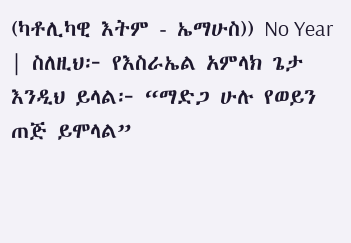(ካቶሊካዊ እትም - ኤማሁስ)) No Year | ስለዚህ፦ የእስራኤል አምላክ ጌታ እንዲህ ይላል፦ “ማድጋ ሁሉ የወይን ጠጅ ይሞላል”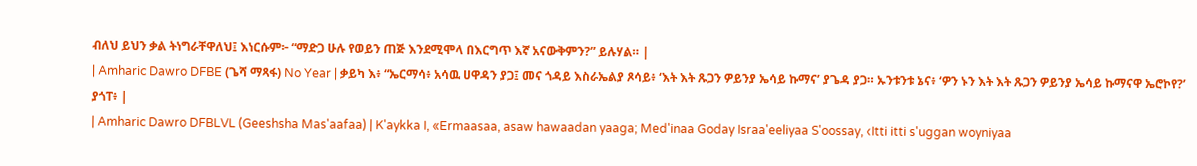ብለህ ይህን ቃል ትነግራቸዋለህ፤ እነርሱም፦ “ማድጋ ሁሉ የወይን ጠጅ እንደሚሞላ በእርግጥ እኛ አናውቅምን?” ይሉሃል። |
| Amharic Dawro DFBE (ጌሻ ማጻፋ) No Year | ቃይካ እ፥ “ኤርማሳ፥ አሳዉ ሀዋዳን ያጋ፤ መና ጎዳይ እስራኤልያ ጾሳይ፥ ‘እት እት ጹጋን ዎይንያ ኤሳይ ኩማና’ ያጌዳ ያጋ። ኡንቱንቱ ኔና፥ ‘ዎን ኑን እት እት ጹጋን ዎይንያ ኤሳይ ኩማናዋ ኤሮኮየ?’ ያጎፐ፥ |
| Amharic Dawro DFBLVL (Geeshsha Mas'aafaa) | K'aykka I, «Ermaasaa, asaw hawaadan yaaga; Med'inaa Goday Israa'eeliyaa S'oossay, ‹Itti itti s'uggan woyniyaa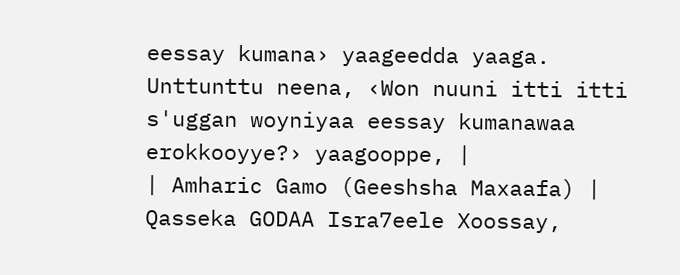eessay kumana› yaageedda yaaga. Unttunttu neena, ‹Won nuuni itti itti s'uggan woyniyaa eessay kumanawaa erokkooyye?› yaagooppe, |
| Amharic Gamo (Geeshsha Maxaafa) | Qasseka GODAA Isra7eele Xoossay,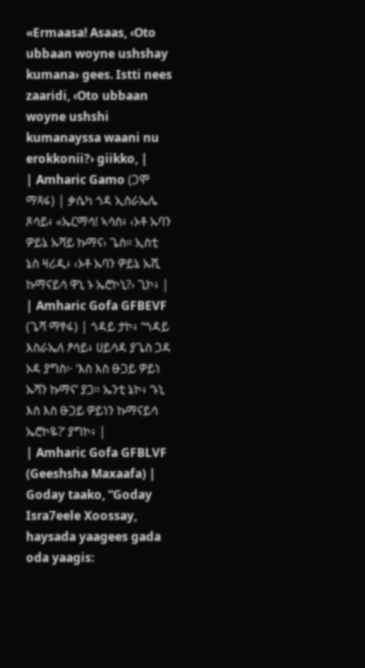«Ermaasa! Asaas, ‹Oto ubbaan woyne ushshay kumana› gees. Istti nees zaaridi, ‹Oto ubbaan woyne ushshi kumanayssa waani nu erokkonii?› giikko, |
| Amharic Gamo (ጋሞ ማጻፋ) | ቃሴካ ጎዳ ኢስራኤሌ ጾሳይ፥ «ኤርማሳ! ኣሳስ፥ ‹ኦቶ ኡባን ዎይኔ ኡሻይ ኩማና› ጌስ። ኢስቲ ኔስ ዛሪዲ፥ ‹ኦቶ ኡባን ዎይኔ ኡሺ ኩማናይሳ ዋኒ ኑ ኤሮኮኒ?› ጊኮ፥ |
| Amharic Gofa GFBEVF (ጌሻ ማፃፋ) | ጎዳይ ታኮ፥ “ጎዳይ እስራኤለ ፆሳይ፥ ሀይሳዳ ያጌስ ጋዳ ኦዳ ያግስ፦ ‘እስ እስ ፁጋይ ዎይነ ኡሻን ኩማና’ ያጋ። ኤንቲ ኔኮ፥ ‘ኑኒ እስ እስ ፁጋይ ዎይነን ኩማናይሳ ኤሮኮዬ?’ ያግኮ፥ |
| Amharic Gofa GFBLVF (Geeshsha Maxaafa) | Goday taako, “Goday Isra7eele Xoossay, haysada yaagees gada oda yaagis: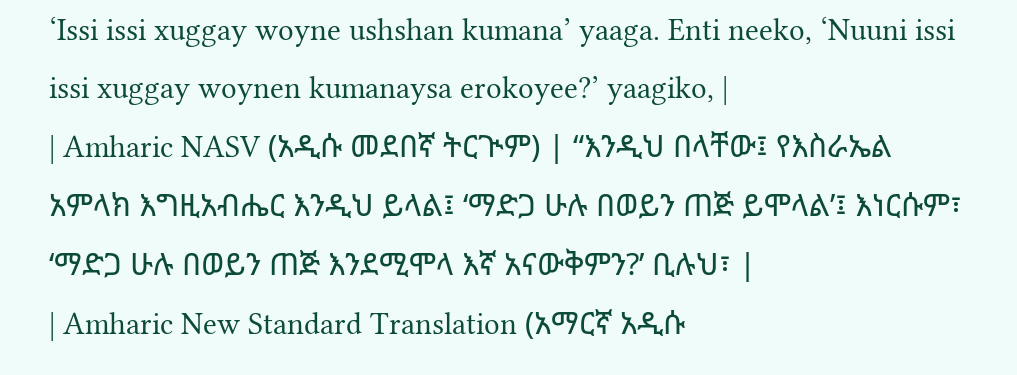‘Issi issi xuggay woyne ushshan kumana’ yaaga. Enti neeko, ‘Nuuni issi issi xuggay woynen kumanaysa erokoyee?’ yaagiko, |
| Amharic NASV (አዲሱ መደበኛ ትርጒም) | “እንዲህ በላቸው፤ የእስራኤል አምላክ እግዚአብሔር እንዲህ ይላል፤ ‘ማድጋ ሁሉ በወይን ጠጅ ይሞላል’፤ እነርሱም፣ ‘ማድጋ ሁሉ በወይን ጠጅ እንደሚሞላ እኛ አናውቅምን?’ ቢሉህ፣ |
| Amharic New Standard Translation (አማርኛ አዲሱ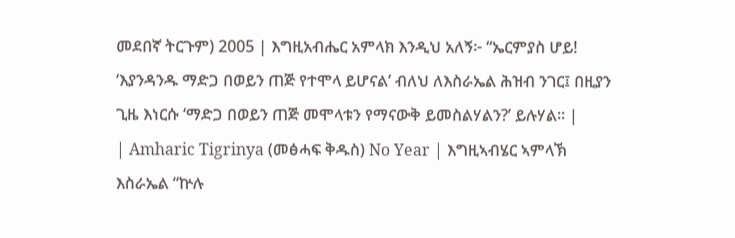መደበኛ ትርጉም) 2005 | እግዚአብሔር አምላክ እንዲህ አለኝ፦ “ኤርምያስ ሆይ! ‘እያንዳንዱ ማድጋ በወይን ጠጅ የተሞላ ይሆናል’ ብለህ ለእስራኤል ሕዝብ ንገር፤ በዚያን ጊዜ እነርሱ ‘ማድጋ በወይን ጠጅ መሞላቱን የማናውቅ ይመስልሃልን?’ ይሉሃል። |
| Amharic Tigrinya (መፅሓፍ ቅዱስ) No Year | እግዚኣብሄር ኣምላኽ እስራኤል “ኵሉ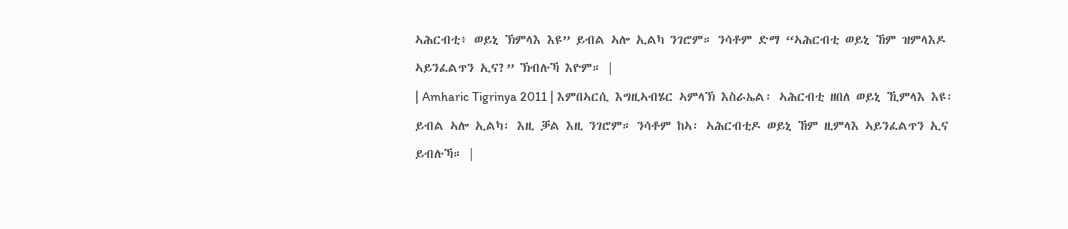ኣሕርብቲ፥ ወይኒ ኽምላእ እዩ” ይብል ኣሎ ኢልካ ንገሮም። ንሳቶም ድማ “ኣሕርብቲ ወይኒ ኸም ዝምላእዶ ኣይንፈልጥን ኢና?” ኽብሉኻ እዮም። |
| Amharic Tigrinya 2011 | እምበኣርሲ እግዚኣብሄር ኣምላኽ እስራኤል፡ ኣሕርብቲ ዘበለ ወይኒ ኺምላእ እዩ፡ ይብል ኣሎ ኢልካ፡ እዚ ቓል እዚ ንገሮም። ንሳቶም ከኣ፡ ኣሕርብቲዶ ወይኒ ኸም ዚምላእ ኣይንፈልጥን ኢና ይብሉኻ። |